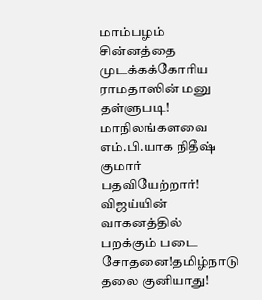மாம்பழம் சின்னத்தை முடக்கக்கோரிய ராமதாஸின் மனு தள்ளுபடி! மாநிலங்களவை எம்.பி.யாக நிதீஷ் குமார் பதவியேற்றார்! விஜய்யின் வாகனத்தில் பறக்கும் படை சோதனை!தமிழ்நாடு தலை குனியாது!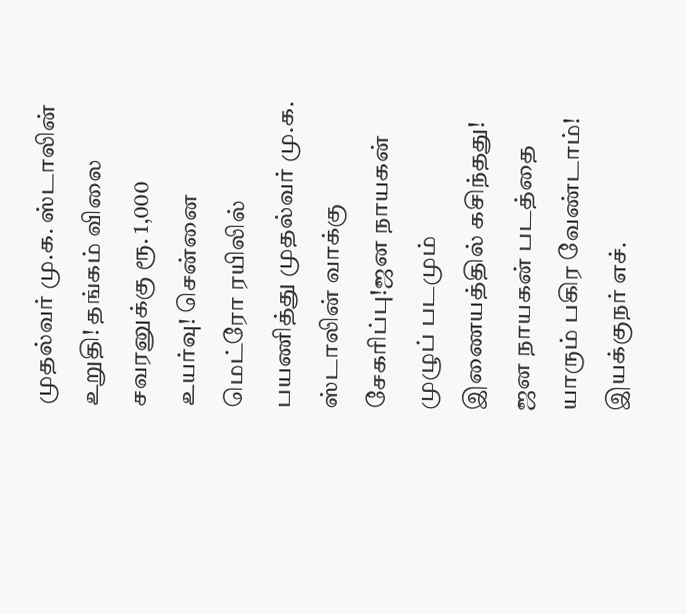முதல்வர் மு.க. ஸ்டாலின் உறுதி! தங்கம் விலை சவரனுக்கு ரூ. 1,000 உயர்வு! சென்னை மெட்ரோ ரயிலில் பயணித்து முதல்வர் மு.க. ஸ்டாலின் வாக்கு சேகரிப்பு!ஜன நாயகன் முழுப் படமும் இணையத்தில் கசிந்தது! ஜன நாயகன் படத்தை யாரும் பகிர வேண்டாம்! இயக்குநர் எச்.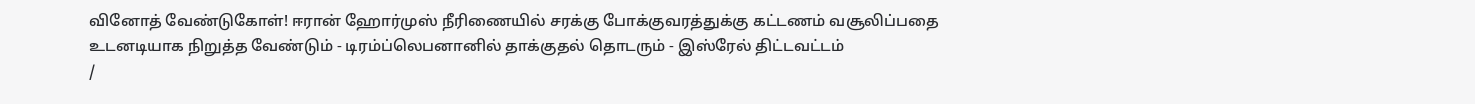வினோத் வேண்டுகோள்! ஈரான் ஹோர்முஸ் நீரிணையில் சரக்கு போக்குவரத்துக்கு கட்டணம் வசூலிப்பதை உடனடியாக நிறுத்த வேண்டும் - டிரம்ப்லெபனானில் தாக்குதல் தொடரும் - இஸ்ரேல் திட்டவட்டம்
/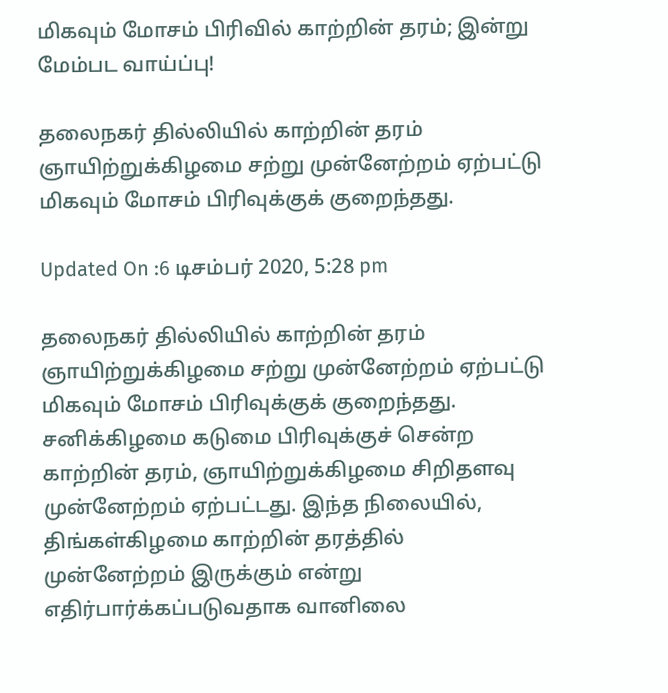மிகவும் மோசம் பிரிவில் காற்றின் தரம்; இன்று மேம்பட வாய்ப்பு!

தலைநகர் தில்லியில் காற்றின் தரம் ஞாயிற்றுக்கிழமை சற்று முன்னேற்றம் ஏற்பட்டு மிகவும் மோசம் பிரிவுக்குக் குறைந்தது.

Updated On :6 டிசம்பர் 2020, 5:28 pm

தலைநகர் தில்லியில் காற்றின் தரம் ஞாயிற்றுக்கிழமை சற்று முன்னேற்றம் ஏற்பட்டு மிகவும் மோசம் பிரிவுக்குக் குறைந்தது. சனிக்கிழமை கடுமை பிரிவுக்குச் சென்ற காற்றின் தரம், ஞாயிற்றுக்கிழமை சிறிதளவு முன்னேற்றம் ஏற்பட்டது. இந்த நிலையில், திங்கள்கிழமை காற்றின் தரத்தில் முன்னேற்றம் இருக்கும் என்று எதிர்பார்க்கப்படுவதாக வானிலை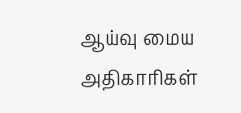ஆய்வு மைய அதிகாரிகள்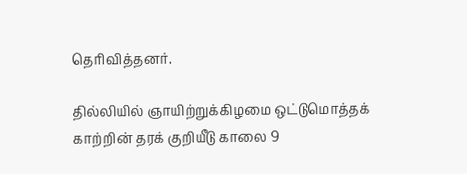தெரிவித்தனர்.

தில்லியில் ஞாயிற்றுக்கிழமை ஒட்டுமொத்தக் காற்றின் தரக் குறியீடு காலை 9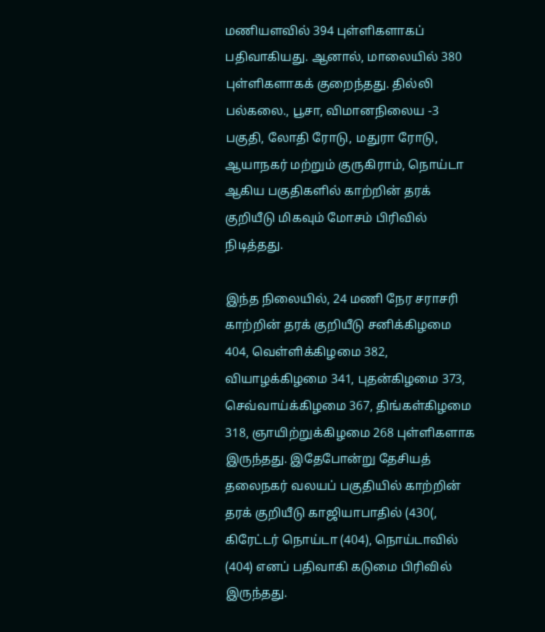மணியளவில் 394 புள்ளிகளாகப் பதிவாகியது. ஆனால், மாலையில் 380 புள்ளிகளாகக் குறைந்தது. தில்லி பல்கலை., பூசா, விமானநிலைய -3 பகுதி, லோதி ரோடு, மதுரா ரோடு, ஆயாநகர் மற்றும் குருகிராம், நொய்டா ஆகிய பகுதிகளில் காற்றின் தரக் குறியீடு மிகவும் மோசம் பிரிவில் நிடித்தது.

இந்த நிலையில், 24 மணி நேர சராசரி காற்றின் தரக் குறியீடு சனிக்கிழமை 404, வெள்ளிக்கிழமை 382, வியாழக்கிழமை 341, புதன்கிழமை 373, செவ்வாய்க்கிழமை 367, திங்கள்கிழமை 318, ஞாயிற்றுக்கிழமை 268 புள்ளிகளாக இருந்தது. இதேபோன்று தேசியத் தலைநகர் வலயப் பகுதியில் காற்றின் தரக் குறியீடு காஜியாபாதில் (430(, கிரேட்டர் நொய்டா (404), நொய்டாவில் (404) எனப் பதிவாகி கடுமை பிரிவில் இருந்தது.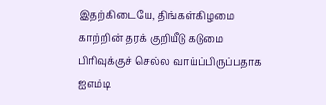இதற்கிடையே, திங்கள்கிழமை காற்றின் தரக் குறியீடு கடுமை பிரிவுக்குச் செல்ல வாய்ப்பிருப்பதாக ஐஎம்டி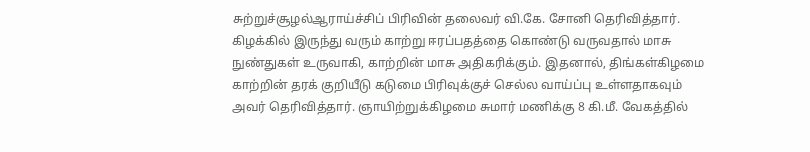சுற்றுச்சூழல்ஆராய்ச்சிப் பிரிவின் தலைவர் வி.கே. சோனி தெரிவித்தார். கிழக்கில் இருந்து வரும் காற்று ஈரப்பதத்தை கொண்டு வருவதால் மாசு நுண்துகள் உருவாகி, காற்றின் மாசு அதிகரிக்கும். இதனால், திங்கள்கிழமை காற்றின் தரக் குறியீடு கடுமை பிரிவுக்குச் செல்ல வாய்ப்பு உள்ளதாகவும் அவர் தெரிவித்தார். ஞாயிற்றுக்கிழமை சுமார் மணிக்கு 8 கி.மீ. வேகத்தில்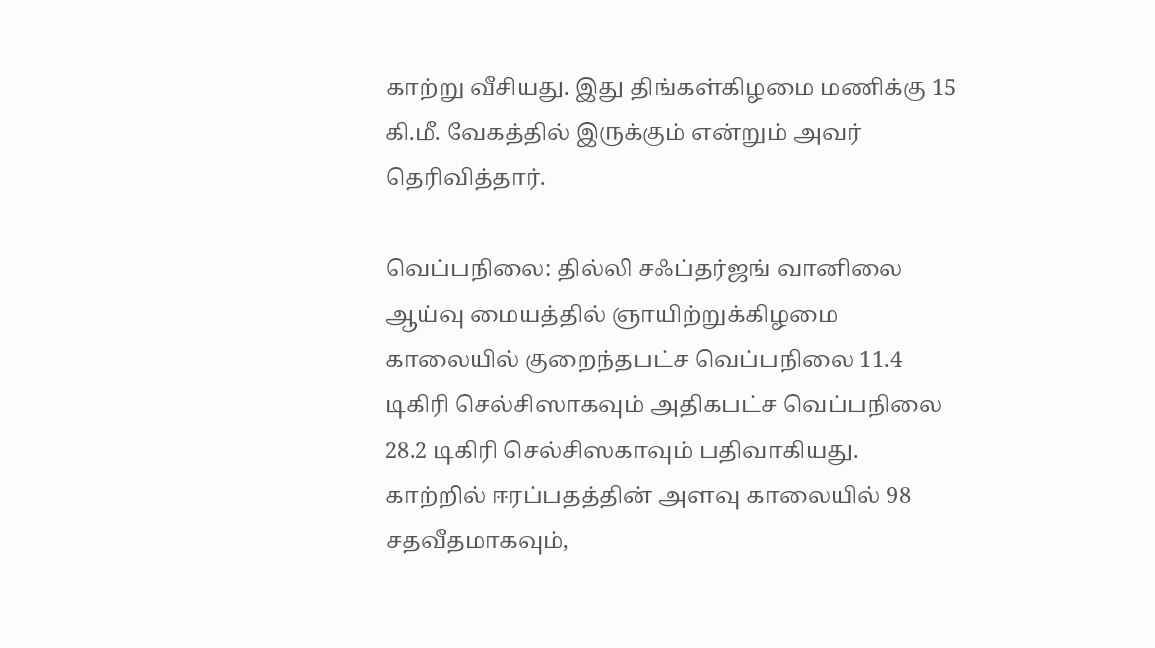காற்று வீசியது. இது திங்கள்கிழமை மணிக்கு 15 கி.மீ. வேகத்தில் இருக்கும் என்றும் அவர் தெரிவித்தார்.

வெப்பநிலை: தில்லி சஃப்தர்ஜங் வானிலை ஆய்வு மையத்தில் ஞாயிற்றுக்கிழமை காலையில் குறைந்தபட்ச வெப்பநிலை 11.4 டிகிரி செல்சிஸாகவும் அதிகபட்ச வெப்பநிலை 28.2 டிகிரி செல்சிஸகாவும் பதிவாகியது. காற்றில் ஈரப்பதத்தின் அளவு காலையில் 98 சதவீதமாகவும்,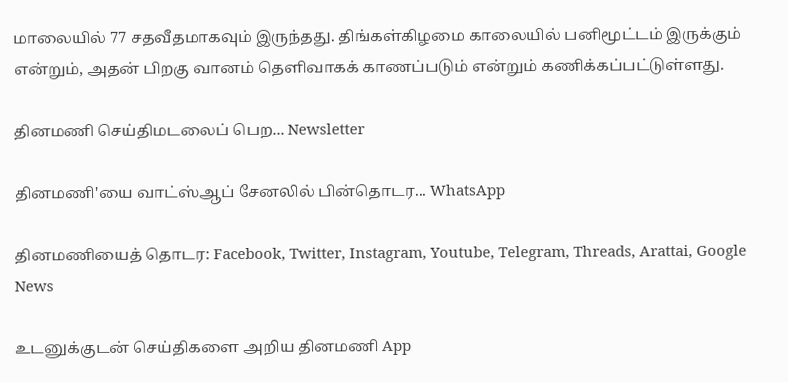மாலையில் 77 சதவீதமாகவும் இருந்தது. திங்கள்கிழமை காலையில் பனிமூட்டம் இருக்கும் என்றும், அதன் பிறகு வானம் தெளிவாகக் காணப்படும் என்றும் கணிக்கப்பட்டுள்ளது.

தினமணி செய்திமடலைப் பெற... Newsletter

தினமணி'யை வாட்ஸ்ஆப் சேனலில் பின்தொடர... WhatsApp

தினமணியைத் தொடர: Facebook, Twitter, Instagram, Youtube, Telegram, Threads, Arattai, Google News

உடனுக்குடன் செய்திகளை அறிய தினமணி App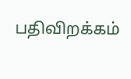பதிவிறக்கம்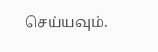செய்யவும்.